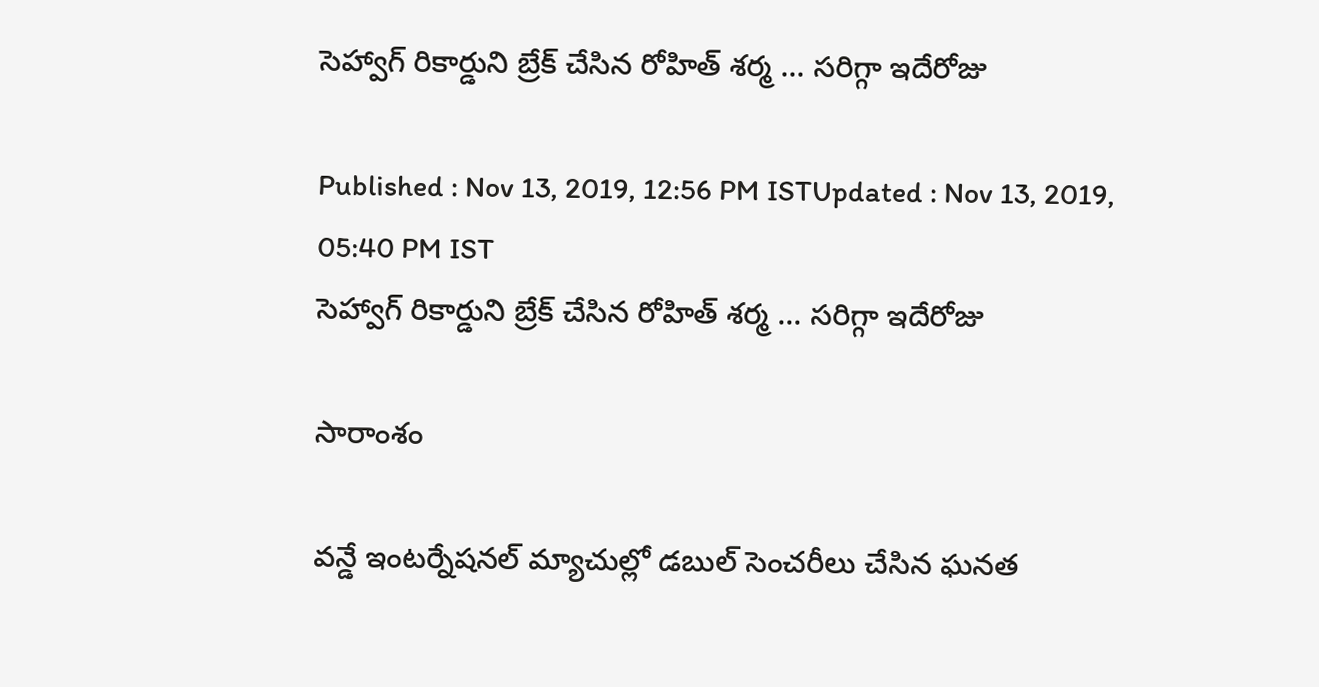సెహ్వాగ్ రికార్డుని బ్రేక్ చేసిన రోహిత్ శర్మ ... సరిగ్గా ఇదేరోజు

Published : Nov 13, 2019, 12:56 PM ISTUpdated : Nov 13, 2019, 05:40 PM IST
సెహ్వాగ్ రికార్డుని బ్రేక్ చేసిన రోహిత్ శర్మ ... సరిగ్గా ఇదేరోజు

సారాంశం

వన్డే ఇంటర్నేషనల్ మ్యాచుల్లో డబుల్ సెంచరీలు చేసిన ఘనత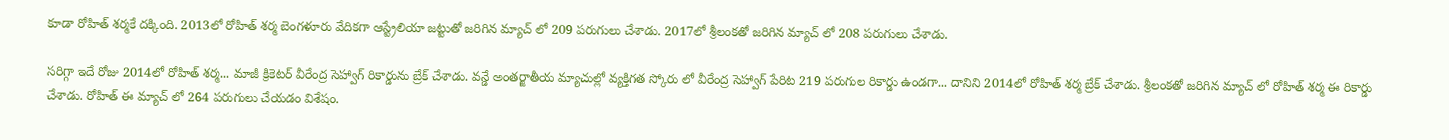కూడా రోహిత్ శర్మకే దక్కింది. 2013లో రోహిత్ శర్మ బెంగళూరు వేదికగా ఆస్ట్రేలియా జట్టుతో జరిగిన మ్యాచ్ లో 209 పరుగులు చేశాడు. 2017లో శ్రీలంకతో జరిగిన మ్యాచ్ లో 208 పరుగులు చేశాడు.

సరిగ్గా ఇదే రోజు 2014లో రోహిత్ శర్మ... మాజీ క్రికెటర్ వీరేంద్ర సెహ్వాగ్ రికార్డును బ్రేక్ చేశాడు. వన్డే అంతర్జాతీయ మ్యాచుల్లో వ్యక్తిగత స్కోరు లో వీరేంద్ర సెహ్వాగ్ పేరిట 219 పరుగుల రికార్డు ఉండగా... దానిని 2014లో రోహిత్ శర్మ బ్రేక్ చేశాడు. శ్రీలంకతో జరిగిన మ్యాచ్ లో రోహిత్ శర్మ ఈ రికార్డు చేశాడు. రోహిత్ ఈ మ్యాచ్ లో 264 పరుగులు చేయడం విశేషం.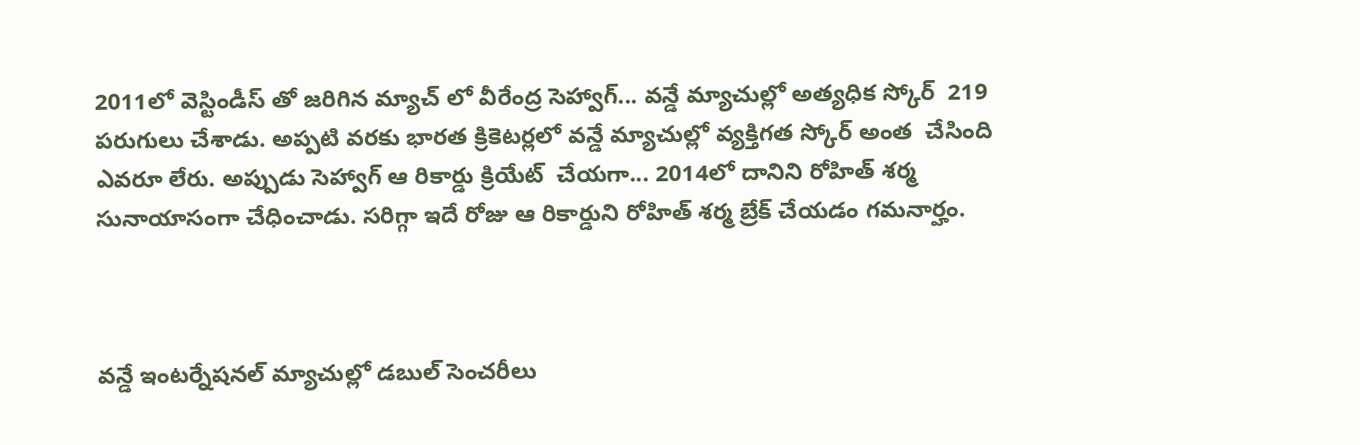2011లో వెస్టిండీస్ తో జరిగిన మ్యాచ్ లో వీరేంద్ర సెహ్వాగ్... వన్డే మ్యాచుల్లో అత్యధిక స్కోర్  219 పరుగులు చేశాడు. అప్పటి వరకు భారత క్రికెటర్లలో వన్డే మ్యాచుల్లో వ్యక్తిగత స్కోర్ అంత  చేసింది ఎవరూ లేరు. అప్పుడు సెహ్వాగ్ ఆ రికార్డు క్రియేట్  చేయగా... 2014లో దానిని రోహిత్ శర్మ సునాయాసంగా చేధించాడు. సరిగ్గా ఇదే రోజు ఆ రికార్డుని రోహిత్ శర్మ బ్రేక్ చేయడం గమనార్హం.



వన్డే ఇంటర్నేషనల్ మ్యాచుల్లో డబుల్ సెంచరీలు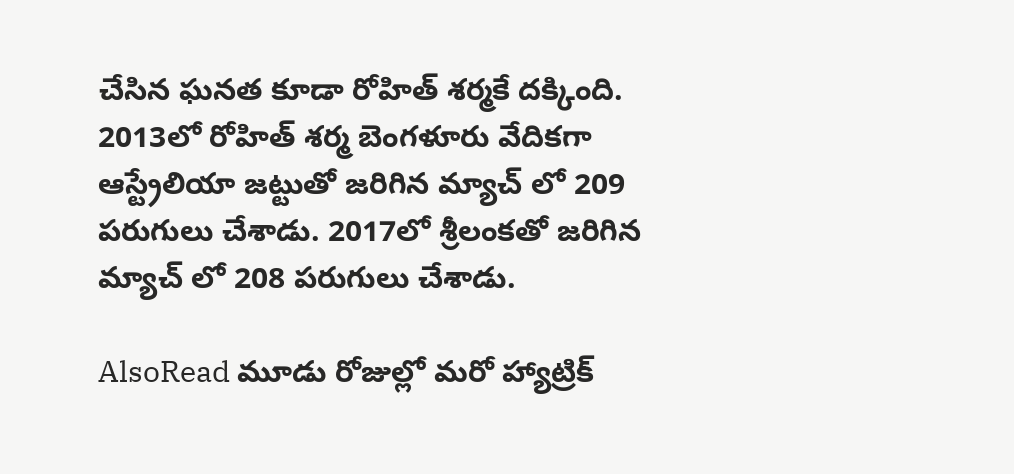చేసిన ఘనత కూడా రోహిత్ శర్మకే దక్కింది. 2013లో రోహిత్ శర్మ బెంగళూరు వేదికగా ఆస్ట్రేలియా జట్టుతో జరిగిన మ్యాచ్ లో 209 పరుగులు చేశాడు. 2017లో శ్రీలంకతో జరిగిన మ్యాచ్ లో 208 పరుగులు చేశాడు.

AlsoRead మూడు రోజుల్లో మరో హ్యాట్రిక్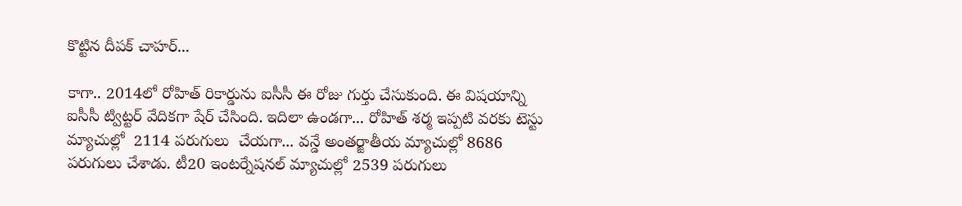కొట్టిన దీపక్ చాహర్...

కాగా.. 2014లో రోహిత్ రికార్డును ఐసీసీ ఈ రోజు గుర్తు చేసుకుంది. ఈ విషయాన్ని ఐసీసీ ట్విట్టర్ వేదికగా షేర్ చేసింది. ఇదిలా ఉండగా... రోహిత్ శర్మ ఇప్పటి వరకు టెస్టు మ్యాచుల్లో  2114 పరుగులు  చేయగా... వన్డే అంతర్జాతీయ మ్యాచుల్లో 8686 పరుగులు చేశాడు. టీ20 ఇంటర్నేషనల్ మ్యాచుల్లో 2539 పరుగులు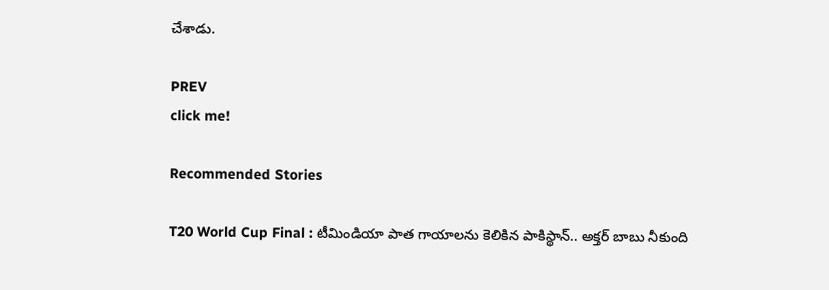చేశాడు.

PREV
click me!

Recommended Stories

T20 World Cup Final : టీమిండియా పాత గాయాలను కెలికిన పాకిస్థాన్.. అక్తర్ బాబు నీకుంది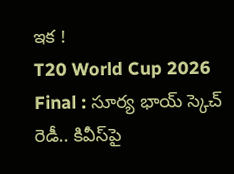ఇక !
T20 World Cup 2026 Final : సూర్య భాయ్ స్కెచ్ రెడీ.. కివీస్‌పై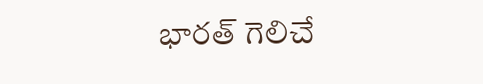భారత్ గెలిచే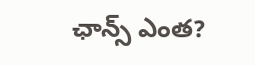ఛాన్స్ ఎంత?